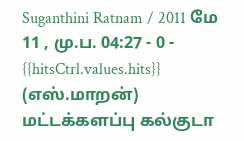Suganthini Ratnam / 2011 மே 11 , மு.ப. 04:27 - 0 - {{hitsCtrl.values.hits}}
(எஸ்.மாறன்)
மட்டக்களப்பு கல்குடா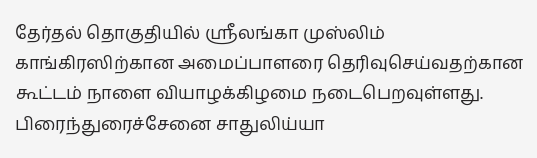தேர்தல் தொகுதியில் ஸ்ரீலங்கா முஸ்லிம் காங்கிரஸிற்கான அமைப்பாளரை தெரிவுசெய்வதற்கான கூட்டம் நாளை வியாழக்கிழமை நடைபெறவுள்ளது.
பிரைந்துரைச்சேனை சாதுலிய்யா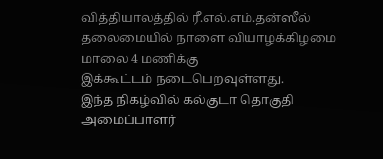வித்தியாலத்தில் ரீ.எல்.எம்.தன்ஸீல் தலைமையில் நாளை வியாழக்கிழமை மாலை 4 மணிக்கு
இக்கூட்டம் நடைபெறவுள்ளது.
இந்த நிகழ்வில் கல்குடா தொகுதி அமைப்பாளர்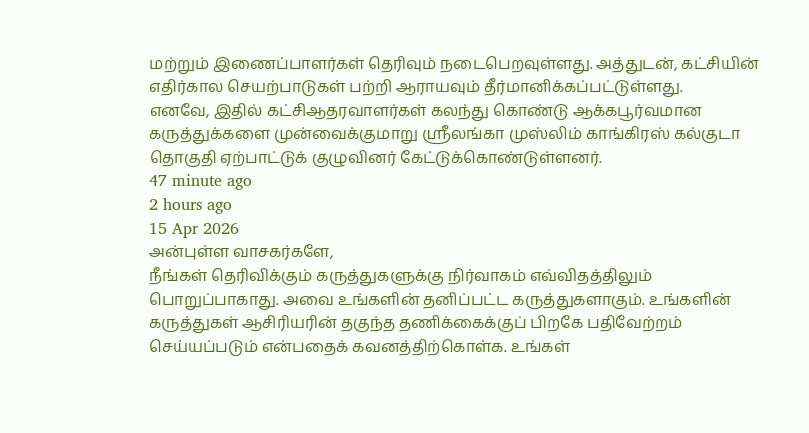மற்றும் இணைப்பாளர்கள் தெரிவும் நடைபெறவுள்ளது. அத்துடன், கட்சியின் எதிர்கால செயற்பாடுகள் பற்றி ஆராயவும் தீர்மானிக்கப்பட்டுள்ளது.
எனவே, இதில் கட்சிஆதரவாளர்கள் கலந்து கொண்டு ஆக்கபூர்வமான கருத்துக்களை முன்வைக்குமாறு ஸ்ரீலங்கா முஸ்லிம் காங்கிரஸ் கல்குடா தொகுதி ஏற்பாட்டுக் குழுவினர் கேட்டுக்கொண்டுள்ளனர்.
47 minute ago
2 hours ago
15 Apr 2026
அன்புள்ள வாசகர்களே,
நீங்கள் தெரிவிக்கும் கருத்துகளுக்கு நிர்வாகம் எவ்விதத்திலும் பொறுப்பாகாது. அவை உங்களின் தனிப்பட்ட கருத்துகளாகும். உங்களின் கருத்துகள் ஆசிரியரின் தகுந்த தணிக்கைக்குப் பிறகே பதிவேற்றம் செய்யப்படும் என்பதைக் கவனத்திற்கொள்க. உங்கள்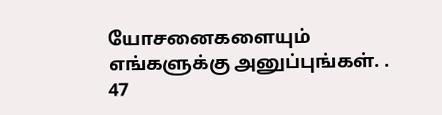யோசனைகளையும் எங்களுக்கு அனுப்புங்கள். .
47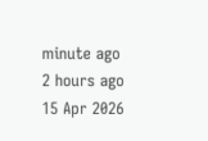minute ago
2 hours ago
15 Apr 2026